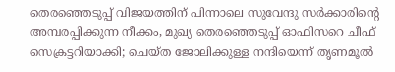തെരഞ്ഞെടുപ്പ് വിജയത്തിന് പിന്നാലെ സുവേന്ദു സർക്കാരിന്റെ അമ്പരപ്പിക്കുന്ന നീക്കം, മുഖ്യ തെരഞ്ഞെടുപ്പ് ഓഫിസറെ ചീഫ് സെക്രട്ടറിയാക്കി; ചെയ്ത ജോലിക്കുള്ള നന്ദിയെന്ന് തൃണമൂൽ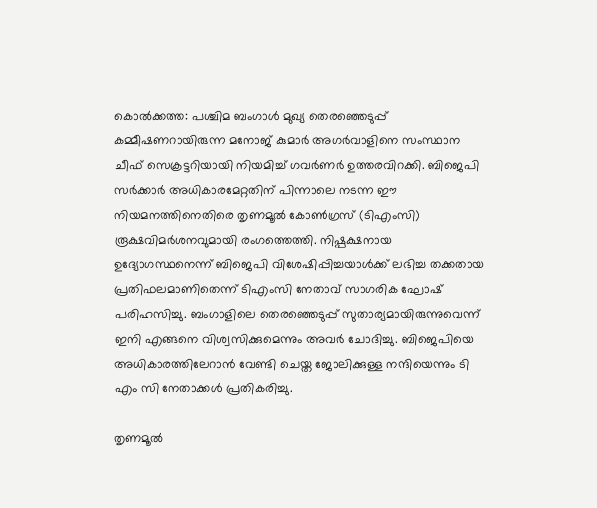കൊൽക്കത്ത: പശ്ചിമ ബംഗാൾ മുഖ്യ തെരഞ്ഞെടുപ്പ് കമ്മീഷണറായിരുന്ന മനോജ് കുമാർ അഗർവാളിനെ സംസ്ഥാന ചീഫ് സെക്രട്ടറിയായി നിയമിച്ച് ഗവർണർ ഉത്തരവിറക്കി. ബിജെപി സർക്കാർ അധികാരമേറ്റതിന് പിന്നാലെ നടന്ന ഈ നിയമനത്തിനെതിരെ തൃണമൂൽ കോൺഗ്രസ് (ടിഎംസി) രൂക്ഷവിമർശനവുമായി രംഗത്തെത്തി. നിഷ്പക്ഷനായ ഉദ്യോഗസ്ഥനെന്ന് ബിജെപി വിശേഷിപ്പിച്ചയാൾക്ക് ലഭിച്ച തക്കതായ പ്രതിഫലമാണിതെന്ന് ടിഎംസി നേതാവ് സാഗരിക ഘോഷ് പരിഹസിച്ചു. ബംഗാളിലെ തെരഞ്ഞെടുപ്പ് സുതാര്യമായിരുന്നുവെന്ന് ഇനി എങ്ങനെ വിശ്വസിക്കുമെന്നും അവർ ചോദിച്ചു. ബിജെപിയെ അധികാരത്തിലേറാൻ വേണ്ടി ചെയ്ത ജോലിക്കുള്ള നന്ദിയെന്നും ടി എം സി നേതാക്കൾ പ്രതികരിച്ചു.

തൃണമൂൽ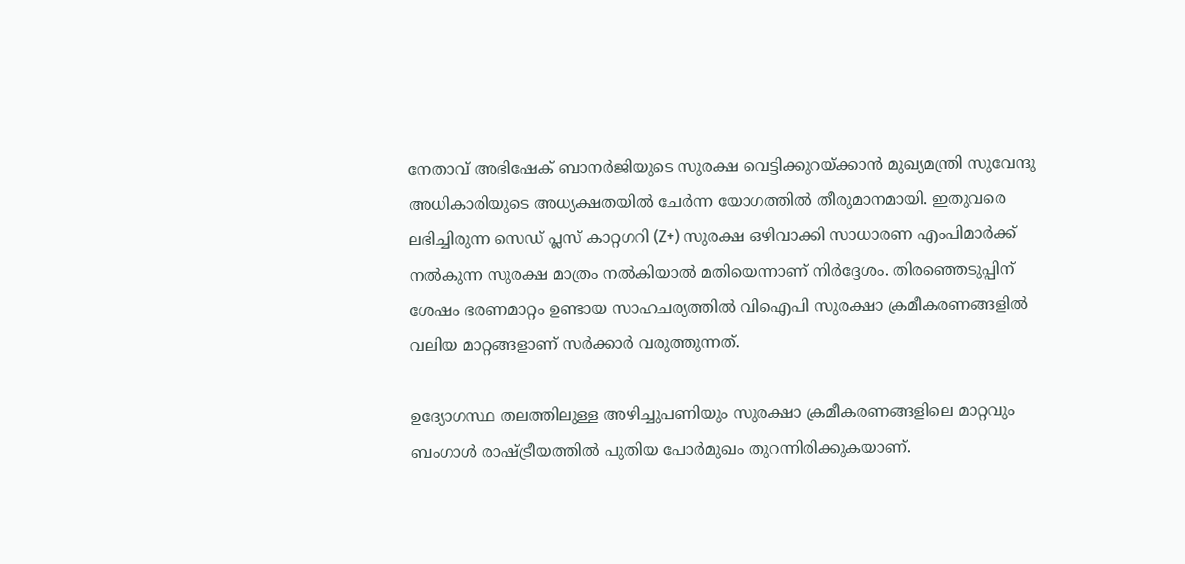നേതാവ് അഭിഷേക് ബാനർജിയുടെ സുരക്ഷ വെട്ടിക്കുറയ്ക്കാൻ മുഖ്യമന്ത്രി സുവേന്ദു അധികാരിയുടെ അധ്യക്ഷതയിൽ ചേർന്ന യോഗത്തിൽ തീരുമാനമായി. ഇതുവരെ ലഭിച്ചിരുന്ന സെഡ് പ്ലസ് കാറ്റഗറി (Z+) സുരക്ഷ ഒഴിവാക്കി സാധാരണ എംപിമാർക്ക് നൽകുന്ന സുരക്ഷ മാത്രം നൽകിയാൽ മതിയെന്നാണ് നിർദ്ദേശം. തിരഞ്ഞെടുപ്പിന് ശേഷം ഭരണമാറ്റം ഉണ്ടായ സാഹചര്യത്തിൽ വിഐപി സുരക്ഷാ ക്രമീകരണങ്ങളിൽ വലിയ മാറ്റങ്ങളാണ് സർക്കാർ വരുത്തുന്നത്.

ഉദ്യോഗസ്ഥ തലത്തിലുള്ള അഴിച്ചുപണിയും സുരക്ഷാ ക്രമീകരണങ്ങളിലെ മാറ്റവും ബംഗാൾ രാഷ്ട്രീയത്തിൽ പുതിയ പോർമുഖം തുറന്നിരിക്കുകയാണ്.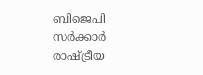ബിജെപി സർക്കാർ രാഷ്ട്രീയ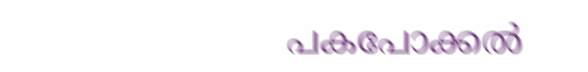പകപോക്കൽ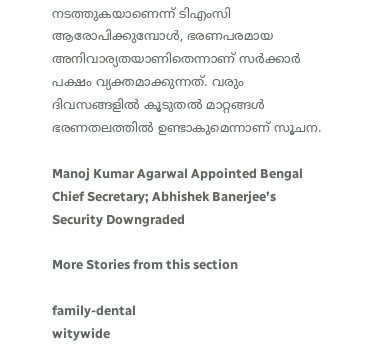നടത്തുകയാണെന്ന് ടിഎംസി ആരോപിക്കുമ്പോൾ, ഭരണപരമായ അനിവാര്യതയാണിതെന്നാണ് സർക്കാർ പക്ഷം വ്യക്തമാക്കുന്നത്. വരും ദിവസങ്ങളിൽ കൂടുതൽ മാറ്റങ്ങൾ ഭരണതലത്തിൽ ഉണ്ടാകുമെന്നാണ് സൂചന.

Manoj Kumar Agarwal Appointed Bengal Chief Secretary; Abhishek Banerjee’s Security Downgraded

More Stories from this section

family-dental
witywide